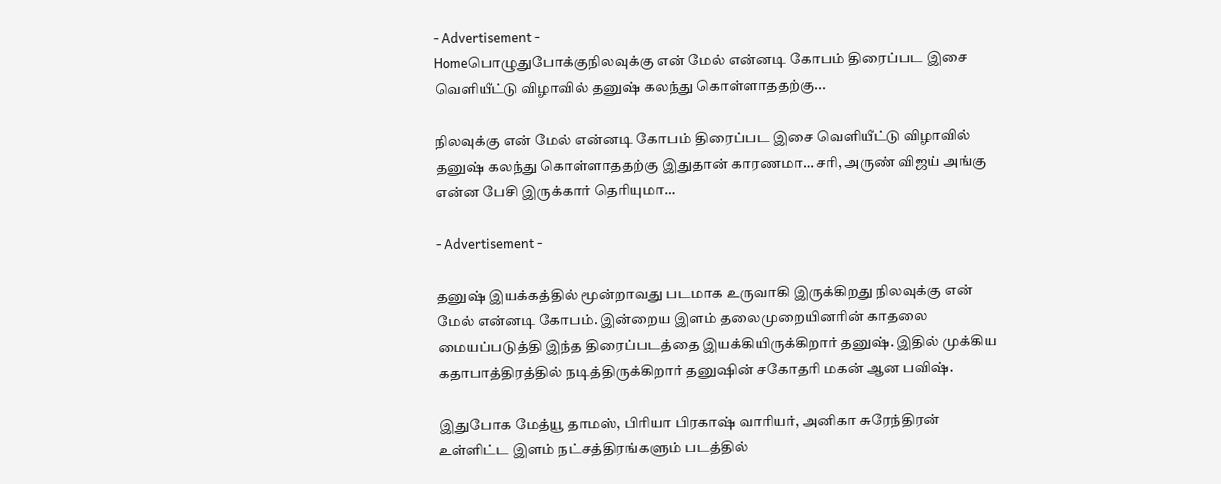- Advertisement -
Homeபொழுதுபோக்குநிலவுக்கு என் மேல் என்னடி கோபம் திரைப்பட இசை வெளியீட்டு விழாவில் தனுஷ் கலந்து கொள்ளாததற்கு...

நிலவுக்கு என் மேல் என்னடி கோபம் திரைப்பட இசை வெளியீட்டு விழாவில் தனுஷ் கலந்து கொள்ளாததற்கு இதுதான் காரணமா… சரி, அருண் விஜய் அங்கு என்ன பேசி இருக்கார் தெரியுமா…

- Advertisement -

தனுஷ் இயக்கத்தில் மூன்றாவது படமாக உருவாகி இருக்கிறது நிலவுக்கு என் மேல் என்னடி கோபம். இன்றைய இளம் தலைமுறையினரின் காதலை மையப்படுத்தி இந்த திரைப்படத்தை இயக்கியிருக்கிறார் தனுஷ். இதில் முக்கிய கதாபாத்திரத்தில் நடித்திருக்கிறார் தனுஷின் சகோதரி மகன் ஆன பவிஷ்.

இதுபோக மேத்யூ தாமஸ், பிரியா பிரகாஷ் வாரியர், அனிகா சுரேந்திரன் உள்ளிட்ட இளம் நட்சத்திரங்களும் படத்தில்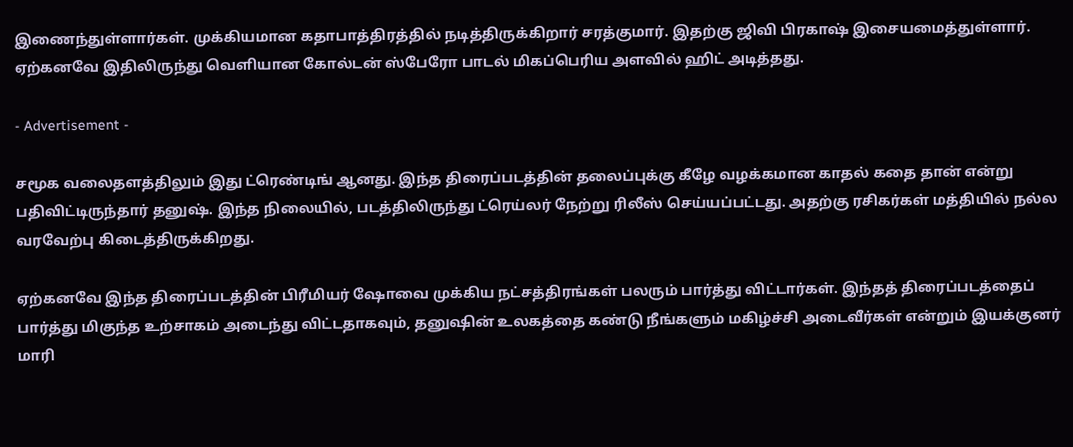இணைந்துள்ளார்கள். முக்கியமான கதாபாத்திரத்தில் நடித்திருக்கிறார் சரத்குமார். இதற்கு ஜிவி பிரகாஷ் இசையமைத்துள்ளார். ஏற்கனவே இதிலிருந்து வெளியான கோல்டன் ஸ்பேரோ பாடல் மிகப்பெரிய அளவில் ஹிட் அடித்தது.

- Advertisement -

சமூக வலைதளத்திலும் இது ட்ரெண்டிங் ஆனது. இந்த திரைப்படத்தின் தலைப்புக்கு கீழே வழக்கமான காதல் கதை தான் என்று பதிவிட்டிருந்தார் தனுஷ். இந்த நிலையில், படத்திலிருந்து ட்ரெய்லர் நேற்று ரிலீஸ் செய்யப்பட்டது. அதற்கு ரசிகர்கள் மத்தியில் நல்ல வரவேற்பு கிடைத்திருக்கிறது.

ஏற்கனவே இந்த திரைப்படத்தின் பிரீமியர் ஷோவை முக்கிய நட்சத்திரங்கள் பலரும் பார்த்து விட்டார்கள். இந்தத் திரைப்படத்தைப் பார்த்து மிகுந்த உற்சாகம் அடைந்து விட்டதாகவும், தனுஷின் உலகத்தை கண்டு நீங்களும் மகிழ்ச்சி அடைவீர்கள் என்றும் இயக்குனர் மாரி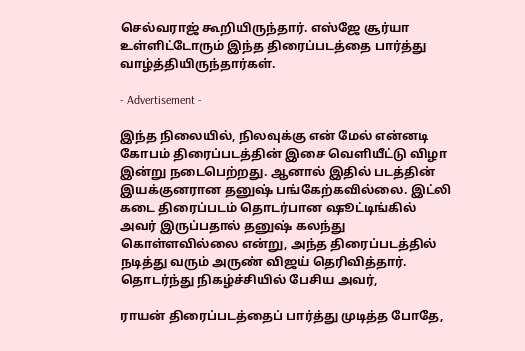செல்வராஜ் கூறியிருந்தார். எஸ்ஜே சூர்யா உள்ளிட்டோரும் இந்த திரைப்படத்தை பார்த்து வாழ்த்தியிருந்தார்கள்.

- Advertisement -

இந்த நிலையில், நிலவுக்கு என் மேல் என்னடி கோபம் திரைப்படத்தின் இசை வெளியீட்டு விழா இன்று நடைபெற்றது. ஆனால் இதில் படத்தின் இயக்குனரான தனுஷ் பங்கேற்கவில்லை. இட்லி கடை திரைப்படம் தொடர்பான ஷூட்டிங்கில் அவர் இருப்பதால் தனுஷ் கலந்து கொள்ளவில்லை என்று, அந்த திரைப்படத்தில் நடித்து வரும் அருண் விஜய் தெரிவித்தார். தொடர்ந்து நிகழ்ச்சியில் பேசிய அவர்,

ராயன் திரைப்படத்தைப் பார்த்து முடித்த போதே,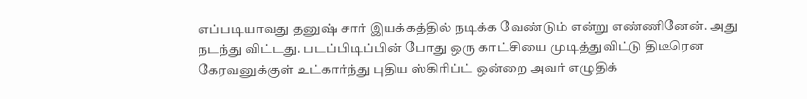எப்படியாவது தனுஷ் சார் இயக்கத்தில் நடிக்க வேண்டும் என்று எண்ணினேன். அது நடந்து விட்டது. படப்பிடிப்பின் போது ஒரு காட்சியை முடித்துவிட்டு திடீரென கேரவனுக்குள் உட்கார்ந்து புதிய ஸ்கிரிப்ட் ஒன்றை அவர் எழுதிக்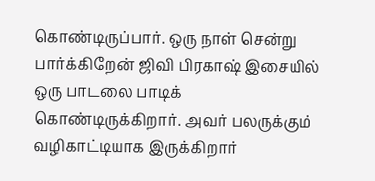கொண்டிருப்பார். ஒரு நாள் சென்று பார்க்கிறேன் ஜிவி பிரகாஷ் இசையில் ஒரு பாடலை பாடிக் கொண்டிருக்கிறார். அவர் பலருக்கும் வழிகாட்டியாக இருக்கிறார்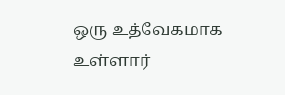ஒரு உத்வேகமாக உள்ளார்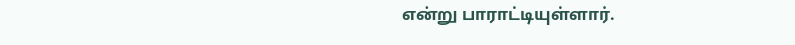என்று பாராட்டியுள்ளார்.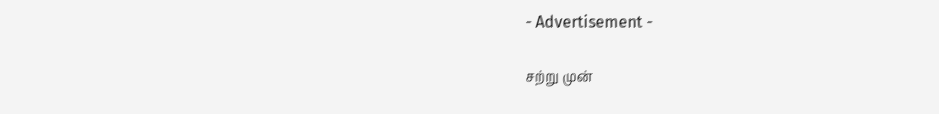- Advertisement -

சற்று முன்